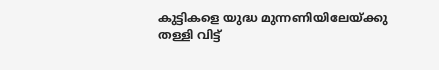കുട്ടികളെ യുദ്ധ മുന്നണിയിലേയ്ക്കു തള്ളി വിട്ട്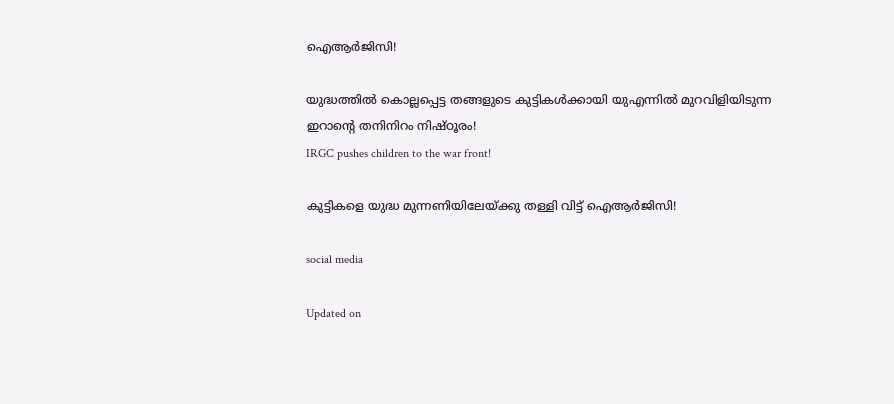ഐആർജിസി!

യുദ്ധത്തിൽ കൊല്ലപ്പെട്ട തങ്ങളുടെ കുട്ടികൾക്കായി യുഎന്നിൽ മുറവിളിയിടുന്ന ഇറാന്‍റെ തനിനിറം നിഷ്ഠൂരം!
IRGC pushes children to the war front!

കുട്ടികളെ യുദ്ധ മുന്നണിയിലേയ്ക്കു തള്ളി വിട്ട് ഐആർജിസി!

social media

Updated on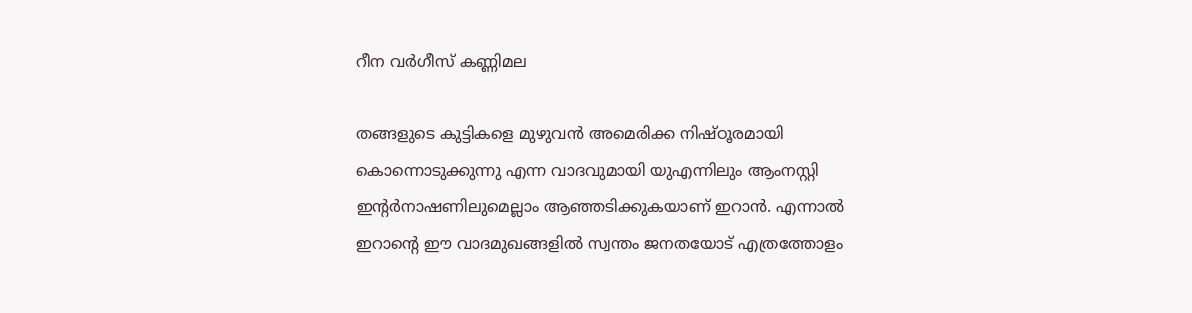റീന വർഗീസ് കണ്ണിമല

തങ്ങളുടെ കുട്ടികളെ മുഴുവൻ അമെരിക്ക നിഷ്ഠൂരമായി കൊന്നൊടുക്കുന്നു എന്ന വാദവുമായി യുഎന്നിലും ആംനസ്റ്റി ഇന്‍റർനാഷണിലുമെല്ലാം ആഞ്ഞടിക്കുകയാണ് ഇറാൻ. എന്നാൽ ഇറാന്‍റെ ഈ വാദമുഖങ്ങളിൽ സ്വന്തം ജനതയോട് എത്രത്തോളം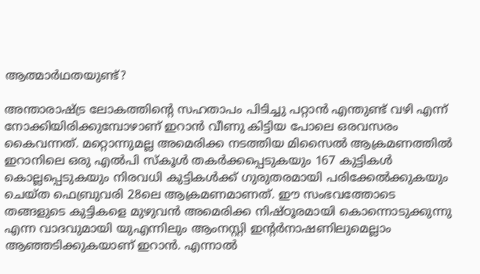ആത്മാർഥതയുണ്ട്?

അന്താരാഷ്ട്ര ലോകത്തിന്‍റെ സഹതാപം പിടിച്ചു പറ്റാൻ എന്തുണ്ട് വഴി എന്ന് നോക്കിയിരിക്കുമ്പോഴാണ് ഇറാൻ വീണു കിട്ടിയ പോലെ ഒരവസരം കൈവന്നത്. മറ്റൊന്നുമല്ല അമെരിക്ക നടത്തിയ മിസൈൽ ആക്രമണത്തിൽ ഇറാനിലെ ഒരു എൽപി സ്കൂൾ തകർക്കപ്പെടുകയും 167 കുട്ടികൾ കൊല്ലപ്പെടുകയും നിരവധി കുട്ടികൾക്ക് ഗുരുതരമായി പരിക്കേൽക്കുകയും ചെയ്ത ഫെബ്രുവരി 28ലെ ആക്രമണമാണത്. ഈ സംഭവത്തോടെ തങ്ങളുടെ കുട്ടികളെ മുഴുവൻ അമെരിക്ക നിഷ്ഠൂരമായി കൊന്നൊടുക്കുന്നു എന്ന വാദവുമായി യുഎന്നിലും ആംനസ്റ്റി ഇന്‍റർനാഷണിലുമെല്ലാം ആഞ്ഞടിക്കുകയാണ് ഇറാൻ. എന്നാൽ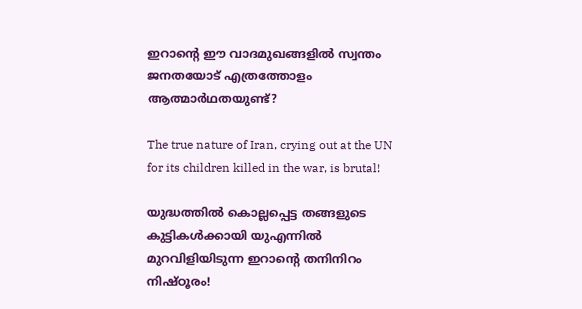ഇറാന്‍റെ ഈ വാദമുഖങ്ങളിൽ സ്വന്തം ജനതയോട് എത്രത്തോളം ആത്മാർഥതയുണ്ട്?

The true nature of Iran, crying out at the UN for its children killed in the war, is brutal!

യുദ്ധത്തിൽ കൊല്ലപ്പെട്ട തങ്ങളുടെ കുട്ടികൾക്കായി യുഎന്നിൽ മുറവിളിയിടുന്ന ഇറാന്‍റെ തനിനിറം നിഷ്ഠൂരം!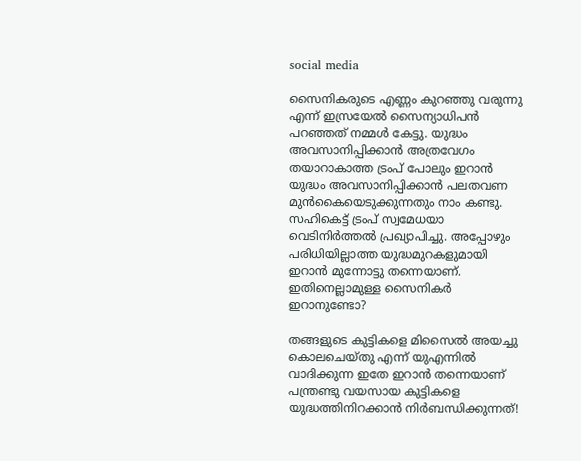social media

സൈനികരുടെ എണ്ണം കുറഞ്ഞു വരുന്നു എന്ന് ഇസ്രയേൽ സൈന്യാധിപൻ പറഞ്ഞത് നമ്മൾ കേട്ടു. യുദ്ധം അവസാനിപ്പിക്കാൻ അത്രവേഗം തയാറാകാത്ത ട്രംപ് പോലും ഇറാൻ യുദ്ധം അവസാനിപ്പിക്കാൻ പലതവണ മുൻകൈയെടുക്കുന്നതും നാം കണ്ടു. സഹികെട്ട് ട്രംപ് സ്വമേധയാ വെടിനിർത്തൽ പ്രഖ്യാപിച്ചു. അപ്പോഴും പരിധിയില്ലാത്ത യുദ്ധമുറകളുമായി ഇറാൻ മുന്നോട്ടു തന്നെയാണ്. ഇതിനെല്ലാമുള്ള സൈനികർ ഇറാനുണ്ടോ?

തങ്ങളുടെ കുട്ടികളെ മിസൈൽ അയച്ചു കൊലചെയ്തു എന്ന് യുഎന്നിൽ വാദിക്കുന്ന ഇതേ ഇറാൻ തന്നെയാണ് പന്ത്രണ്ടു വയസായ കുട്ടികളെ യുദ്ധത്തിനിറക്കാൻ നിർബന്ധിക്കുന്നത്!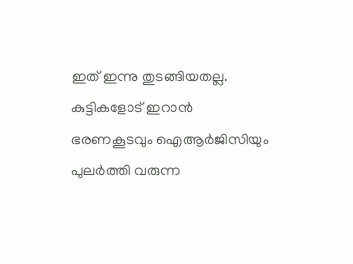ഇത് ഇന്നു തുടങ്ങിയതല്ല. കുട്ടികളോട് ഇറാൻ ഭരണകൂടവും ഐആർജിസിയും പുലർത്തി വരുന്ന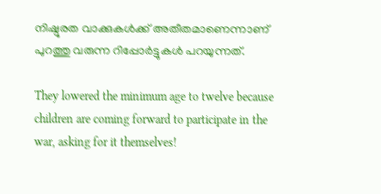നിഷ്ഠൂരത വാക്കുകൾക്ക് അതീതമാണെന്നാണ് പുറത്തു വരുന്ന റിപ്പോർട്ടുകൾ പറയുന്നത്.

They lowered the minimum age to twelve because children are coming forward to participate in the war, asking for it themselves!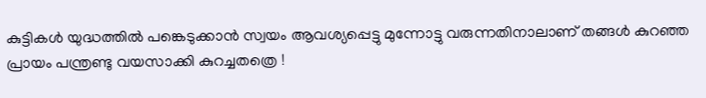കുട്ടികൾ യുദ്ധത്തിൽ പങ്കെടുക്കാൻ സ്വയം ആവശ്യപ്പെട്ടു മുന്നോട്ടു വരുന്നതിനാലാണ് തങ്ങൾ കുറഞ്ഞ പ്രായം പന്ത്രണ്ടു വയസാക്കി കുറച്ചതത്രെ !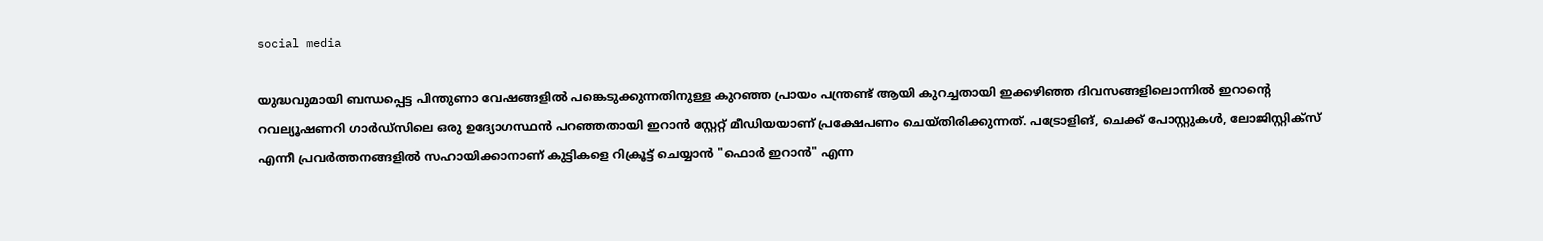social media

യുദ്ധവുമായി ബന്ധപ്പെട്ട പിന്തുണാ വേഷങ്ങളിൽ പങ്കെടുക്കുന്നതിനുള്ള കുറഞ്ഞ പ്രായം പന്ത്രണ്ട് ആയി കുറച്ചതായി ഇക്കഴിഞ്ഞ ദിവസങ്ങളിലൊന്നിൽ ഇറാന്‍റെ റവല്യൂഷണറി ഗാർഡ്സിലെ ഒരു ഉദ്യോഗസ്ഥൻ പറഞ്ഞതായി ഇറാൻ സ്റ്റേറ്റ് മീഡിയയാണ് പ്രക്ഷേപണം ചെയ്തിരിക്കുന്നത്. പട്രോളിങ്, ചെക്ക് പോസ്റ്റുകൾ, ലോജിസ്റ്റിക്സ് എന്നീ പ്രവർത്തനങ്ങളിൽ സഹായിക്കാനാണ് കുട്ടികളെ റിക്രൂട്ട് ചെയ്യാൻ "ഫൊർ ഇറാൻ" എന്ന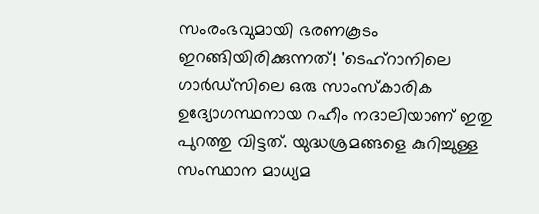സംരംഭവുമായി ഭരണകൂടം ഇറങ്ങിയിരിക്കുന്നത്! 'ടെഹ്റാനിലെ ഗാർഡ്സിലെ ഒരു സാംസ്കാരിക ഉദ്യോഗസ്ഥനായ റഹീം നദാലിയാണ് ഇതു പുറത്തു വിട്ടത്. യുദ്ധശ്രമങ്ങളെ കുറിച്ചുള്ള സംസ്ഥാന മാധ്യമ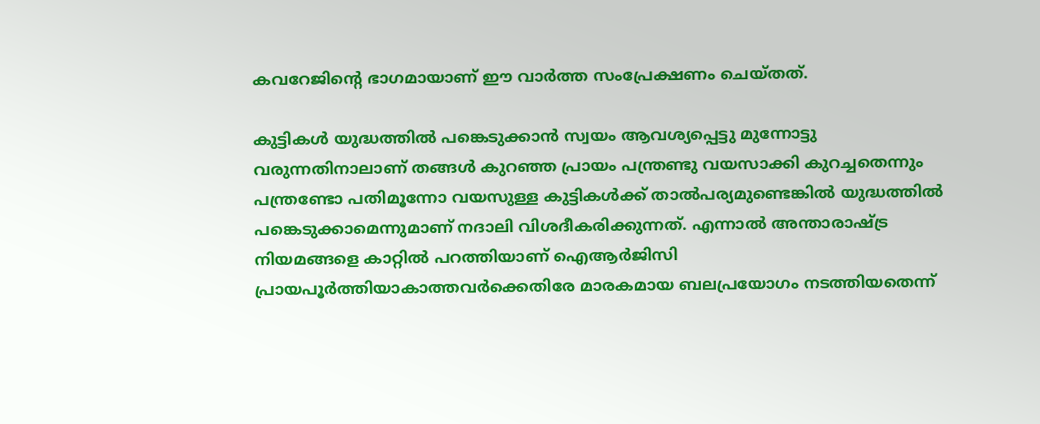കവറേജിന്‍റെ ഭാഗമായാണ് ഈ വാർത്ത സംപ്രേക്ഷണം ചെയ്തത്.

കുട്ടികൾ യുദ്ധത്തിൽ പങ്കെടുക്കാൻ സ്വയം ആവശ്യപ്പെട്ടു മുന്നോട്ടു വരുന്നതിനാലാണ് തങ്ങൾ കുറഞ്ഞ പ്രായം പന്ത്രണ്ടു വയസാക്കി കുറച്ചതെന്നും പന്ത്രണ്ടോ പതിമൂന്നോ വയസുള്ള കുട്ടികൾക്ക് താൽപര്യമുണ്ടെങ്കിൽ യുദ്ധത്തിൽ പങ്കെടുക്കാമെന്നുമാണ് നദാലി വിശദീകരിക്കുന്നത്. എന്നാൽ അന്താരാഷ്ട്ര നിയമങ്ങളെ കാറ്റിൽ പറത്തിയാണ് ഐആർജിസി പ്രായപൂർത്തിയാകാത്തവർക്കെതിരേ മാരകമായ ബലപ്രയോഗം നടത്തിയതെന്ന്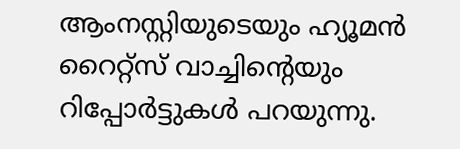ആംനസ്റ്റിയുടെയും ഹ്യൂമൻ റൈറ്റ്സ് വാച്ചിന്‍റെയും റിപ്പോർട്ടുകൾ പറയുന്നു.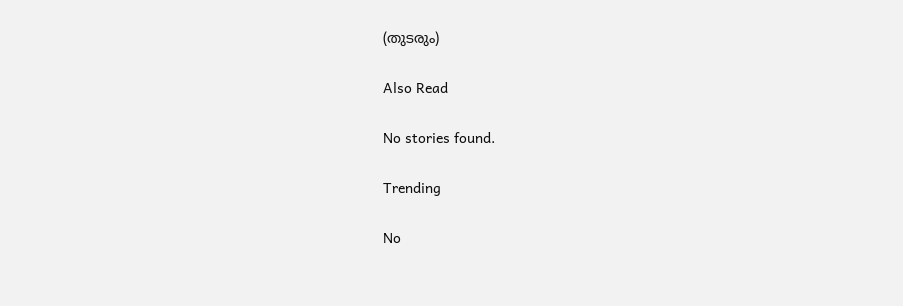(തുടരും)

Also Read

No stories found.

Trending

No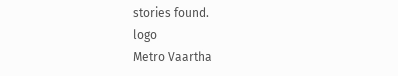stories found.
logo
Metro Vaartha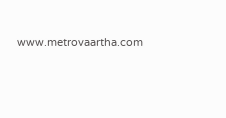www.metrovaartha.com